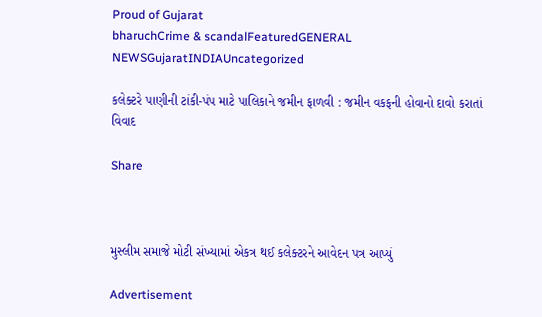Proud of Gujarat
bharuchCrime & scandalFeaturedGENERAL NEWSGujaratINDIAUncategorized

કલેક્ટરે પાણીની ટાંકી-પંપ માટે પાલિકાને જમીન ફાળવી : જમીન વકફની હોવાનો દાવો કરાતાં વિવાદ

Share



મુસ્લીમ સમાજે મોટી સંખ્યામાં એકત્ર થઈ કલેક્ટરને આવેદન પત્ર આપ્યું

Advertisement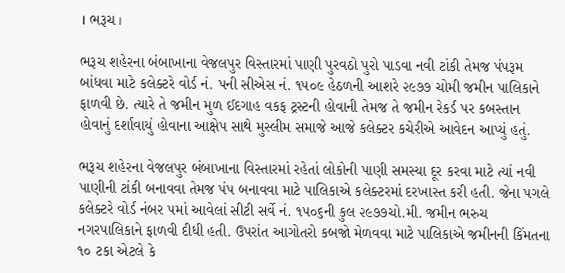। ભરૂચ ।

ભરૂચ શહેરના બંબાખાના વેજલપુર વિસ્તારમાં પાણી પુરવઠો પુરો પાડવા નવી ટાંકી તેમજ પંપરૂમ બાંધવા માટે કલેક્ટરે વોર્ડ નં. પની સીએસ નં. ૧૫૦૯ હેઠળની આશરે ૨૯૭૭ ચોમી જમીન પાલિકાને ફાળવી છે. ત્યારે તે જમીન મુળ ઈદગાહ વકફ ટ્રસ્ટની હોવાની તેમજ તે જમીન રેકર્ડ પર કબસ્તાન હોવાનું દર્શાવાયું હોવાના આક્ષેપ સાથે મુસ્લીમ સમાજે આજે કલેક્ટર કચેરીએ આવેદન આપ્યું હતું.

ભરૂચ શહેરના વેજલપુર બંબાખાના વિસ્તારમાં રહેતાં લોકોની પાણી સમસ્યા દૂર કરવા માટે ત્યાં નવી પાણીની ટાંકી બનાવવા તેમજ પંપ બનાવવા માટે પાલિકાએ કલેક્ટરમાં દરખાસ્ત કરી હતી. જેના પગલે કલેક્ટરે વોર્ડ નંબર ૫માં આવેલાં સીટી સર્વે નં. ૧૫૦૬ની કુલ ૨૯૭૭ચો.મી. જમીન ભરુચ નગરપાલિકાને ફાળવી દીધી હતી. ઉપરાંત આગોતરો કબજો મેળવવા માટે પાલિકાએ જમીનની કિંમતના ૧૦ ટકા એટલે કે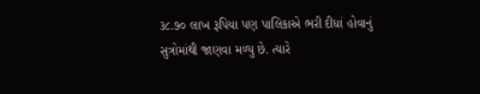૩૮.૭૦ લાખ રૂપિયા પણ પાલિકાએ ભરી દીધાં હોવાનું સુત્રોમાંથી જાણવા મળ્યુ છે. ત્યારે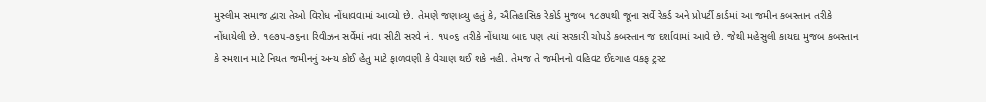મુસ્લીમ સમાજ દ્વારા તેઓ વિરોધ નોંધાવવામાં આવ્યો છે. તેમણે જણાવ્યુ હતું કે, ઐતિહાસિક રેકોર્ડ મુજબ ૧૮૭૫થી જૂના સર્વે રેકર્ડ અને પ્રોપર્ટી કાર્ડમાં આ જમીન કબસ્તાન તરીકે નોંધાયેલી છે. ૧૯૭૫-૭૬ના રિવીઝન સર્વેમાં નવા સીટી સરવે નં. ૧૫૦૬ તરીકે નોંધાયા બાદ પણ ત્યાં સરકારી ચોપડે કબસ્તાન જ દર્શાવામાં આવે છે. જેથી મહેસુલી કાયદા મુજબ કબસ્તાન કે સ્મશાન માટે નિયત જમીનનું અન્ય કોઈ હેતુ માટે ફાળવણી કે વેચાણ થઈ શકે નહી. તેમજ તે જમીનનો વહિવટ ઈદગાહ વકફ ટ્રસ્ટ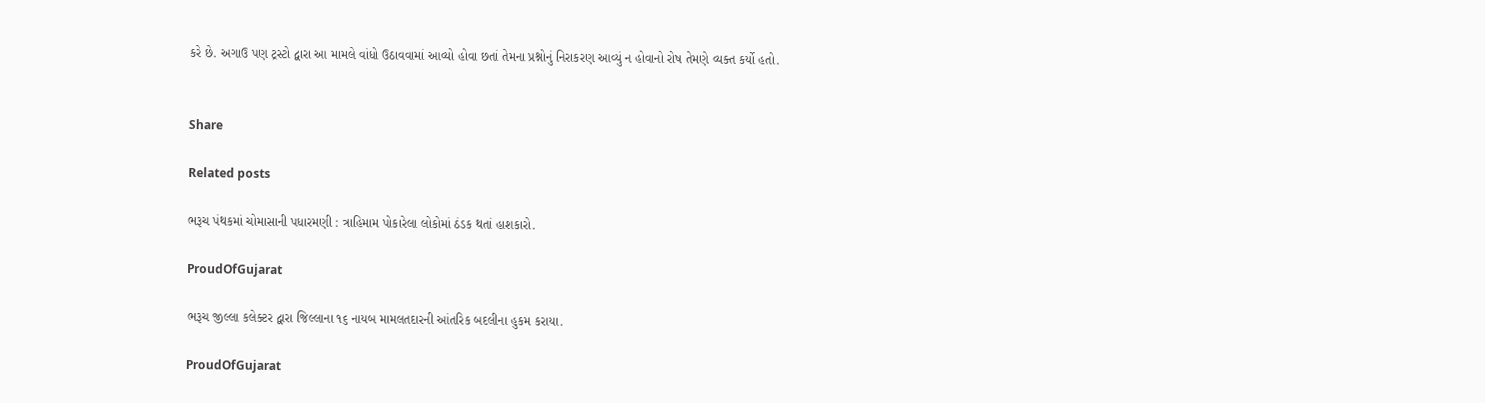કરે છે. અગાઉ પણ ટ્રસ્ટો દ્વારા આ મામલે વાંધો ઉઠાવવામાં આવ્યો હોવા છતાં તેમના પ્રશ્નોનું નિરાકરણ આવ્યું ન હોવાનો રોષ તેમણે વ્યક્ત કર્યો હતો.


Share

Related posts

ભરૂચ પંથકમાં ચોમાસાની પધારમણી : ત્રાહિમામ પોકારેલા લોકોમાં ઠંડક થતાં હાશકારો.

ProudOfGujarat

ભરૂચ જીલ્લા કલેક્ટર દ્વારા જિલ્લાના ૧૬ નાયબ મામલતદારની આંતરિક બદલીના હુકમ કરાયા.

ProudOfGujarat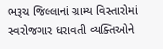ભરૂચ જિલ્લાનાં ગ્રામ્ય વિસ્તારોમાં સ્વરોજગાર ધરાવતી વ્યક્તિઓને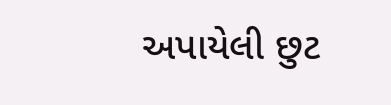અપાયેલી છુટ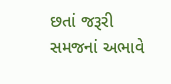છતાં જરૂરી સમજનાં અભાવે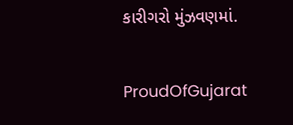કારીગરો મુંઝવણમાં.

ProudOfGujarat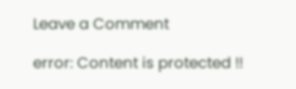Leave a Comment

error: Content is protected !!